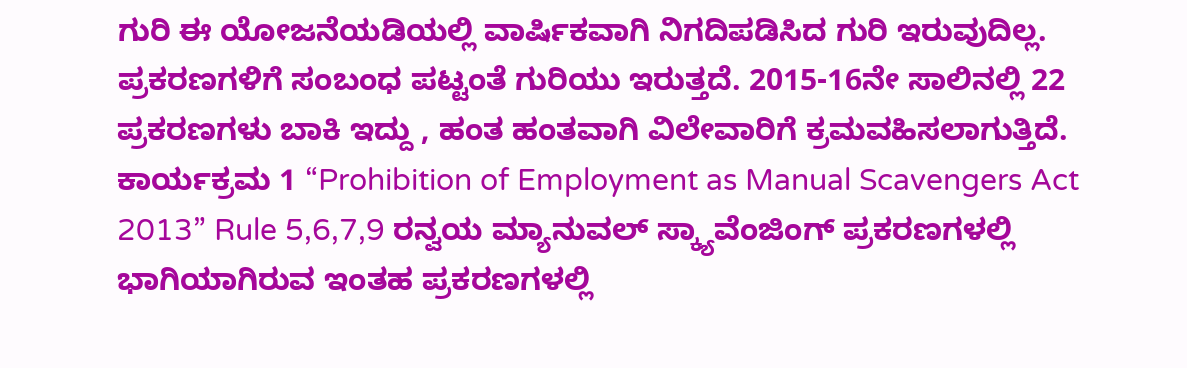ಗುರಿ ಈ ಯೋಜನೆಯಡಿಯಲ್ಲಿ ವಾರ್ಷಿಕವಾಗಿ ನಿಗದಿಪಡಿಸಿದ ಗುರಿ ಇರುವುದಿಲ್ಲ. ಪ್ರಕರಣಗಳಿಗೆ ಸಂಬಂಧ ಪಟ್ಟಂತೆ ಗುರಿಯು ಇರುತ್ತದೆ. 2015-16ನೇ ಸಾಲಿನಲ್ಲಿ 22 ಪ್ರಕರಣಗಳು ಬಾಕಿ ಇದ್ದು , ಹಂತ ಹಂತವಾಗಿ ವಿಲೇವಾರಿಗೆ ಕ್ರಮವಹಿಸಲಾಗುತ್ತಿದೆ. ಕಾರ್ಯಕ್ರಮ 1 “Prohibition of Employment as Manual Scavengers Act 2013” Rule 5,6,7,9 ರನ್ವಯ ಮ್ಯಾನುವಲ್ ಸ್ಕ್ಯಾವೆಂಜಿಂಗ್ ಪ್ರಕರಣಗಳಲ್ಲಿ ಭಾಗಿಯಾಗಿರುವ ಇಂತಹ ಪ್ರಕರಣಗಳಲ್ಲಿ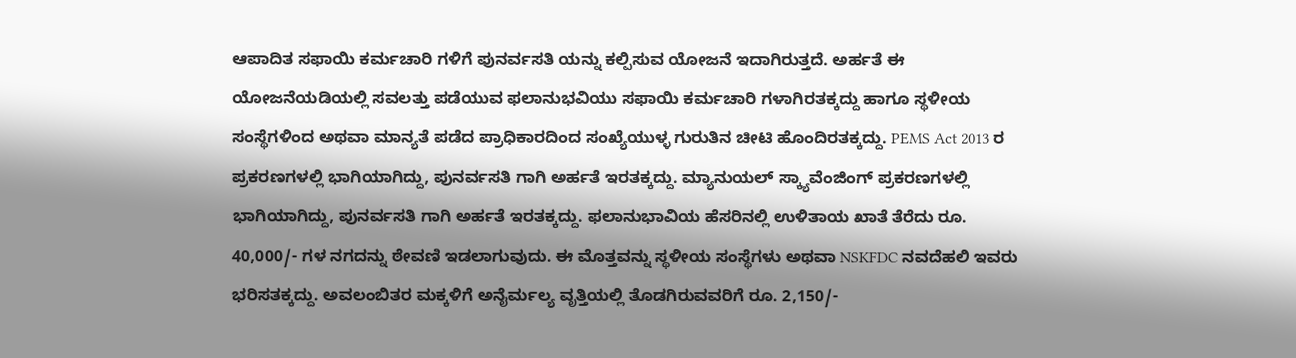ಆಪಾದಿತ ಸಫಾಯಿ ಕರ್ಮಚಾರಿ ಗಳಿಗೆ ಪುನರ್ವಸತಿ ಯನ್ನು ಕಲ್ಪಿಸುವ ಯೋಜನೆ ಇದಾಗಿರುತ್ತದೆ. ಅರ್ಹತೆ ಈ ಯೋಜನೆಯಡಿಯಲ್ಲಿ ಸವಲತ್ತು ಪಡೆಯುವ ಫಲಾನುಭವಿಯು ಸಫಾಯಿ ಕರ್ಮಚಾರಿ ಗಳಾಗಿರತಕ್ಕದ್ದು ಹಾಗೂ ಸ್ಥಳೀಯ ಸಂಸ್ಥೆಗಳಿಂದ ಅಥವಾ ಮಾನ್ಯತೆ ಪಡೆದ ಪ್ರಾಧಿಕಾರದಿಂದ ಸಂಖ್ಯೆಯುಳ್ಳ ಗುರುತಿನ ಚೀಟಿ ಹೊಂದಿರತಕ್ಕದ್ದು. PEMS Act 2013 ರ ಪ್ರಕರಣಗಳಲ್ಲಿ ಭಾಗಿಯಾಗಿದ್ದು, ಪುನರ್ವಸತಿ ಗಾಗಿ ಅರ್ಹತೆ ಇರತಕ್ಕದ್ದು. ಮ್ಯಾನುಯಲ್ ಸ್ಕ್ಯಾವೆಂಜಿಂಗ್ ಪ್ರಕರಣಗಳಲ್ಲಿ ಭಾಗಿಯಾಗಿದ್ದು, ಪುನರ್ವಸತಿ ಗಾಗಿ ಅರ್ಹತೆ ಇರತಕ್ಕದ್ದು. ಫಲಾನುಭಾವಿಯ ಹೆಸರಿನಲ್ಲಿ ಉಳಿತಾಯ ಖಾತೆ ತೆರೆದು ರೂ. 40,000/- ಗಳ ನಗದನ್ನು ಠೇವಣಿ ಇಡಲಾಗುವುದು. ಈ ಮೊತ್ತವನ್ನು ಸ್ಥಳೀಯ ಸಂಸ್ಥೆಗಳು ಅಥವಾ NSKFDC ನವದೆಹಲಿ ಇವರು ಭರಿಸತಕ್ಕದ್ದು. ಅವಲಂಬಿತರ ಮಕ್ಕಳಿಗೆ ಅನೈರ್ಮಲ್ಯ ವೃತ್ತಿಯಲ್ಲಿ ತೊಡಗಿರುವವರಿಗೆ ರೂ. 2,150/-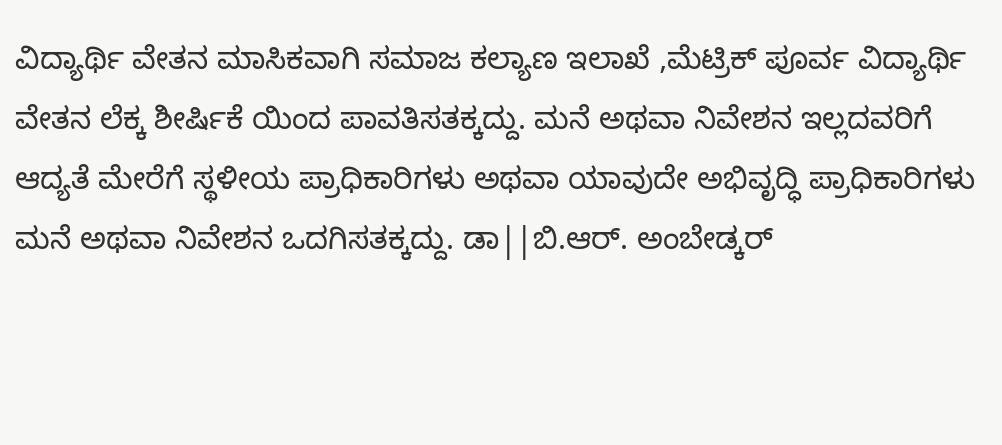ವಿದ್ಯಾರ್ಥಿ ವೇತನ ಮಾಸಿಕವಾಗಿ ಸಮಾಜ ಕಲ್ಯಾಣ ಇಲಾಖೆ ,ಮೆಟ್ರಿಕ್ ಪೂರ್ವ ವಿದ್ಯಾರ್ಥಿ ವೇತನ ಲೆಕ್ಕ ಶೀರ್ಷಿಕೆ ಯಿಂದ ಪಾವತಿಸತಕ್ಕದ್ದು. ಮನೆ ಅಥವಾ ನಿವೇಶನ ಇಲ್ಲದವರಿಗೆ ಆದ್ಯತೆ ಮೇರೆಗೆ ಸ್ಥಳೀಯ ಪ್ರಾಧಿಕಾರಿಗಳು ಅಥವಾ ಯಾವುದೇ ಅಭಿವೃದ್ಧಿ ಪ್ರಾಧಿಕಾರಿಗಳು ಮನೆ ಅಥವಾ ನಿವೇಶನ ಒದಗಿಸತಕ್ಕದ್ದು. ಡಾ||ಬಿ.ಆರ್. ಅಂಬೇಡ್ಕರ್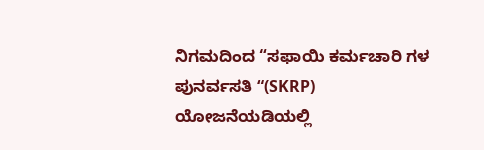ನಿಗಮದಿಂದ “ಸಫಾಯಿ ಕರ್ಮಚಾರಿ ಗಳ ಪುನರ್ವಸತಿ “(SKRP) ಯೋಜನೆಯಡಿಯಲ್ಲಿ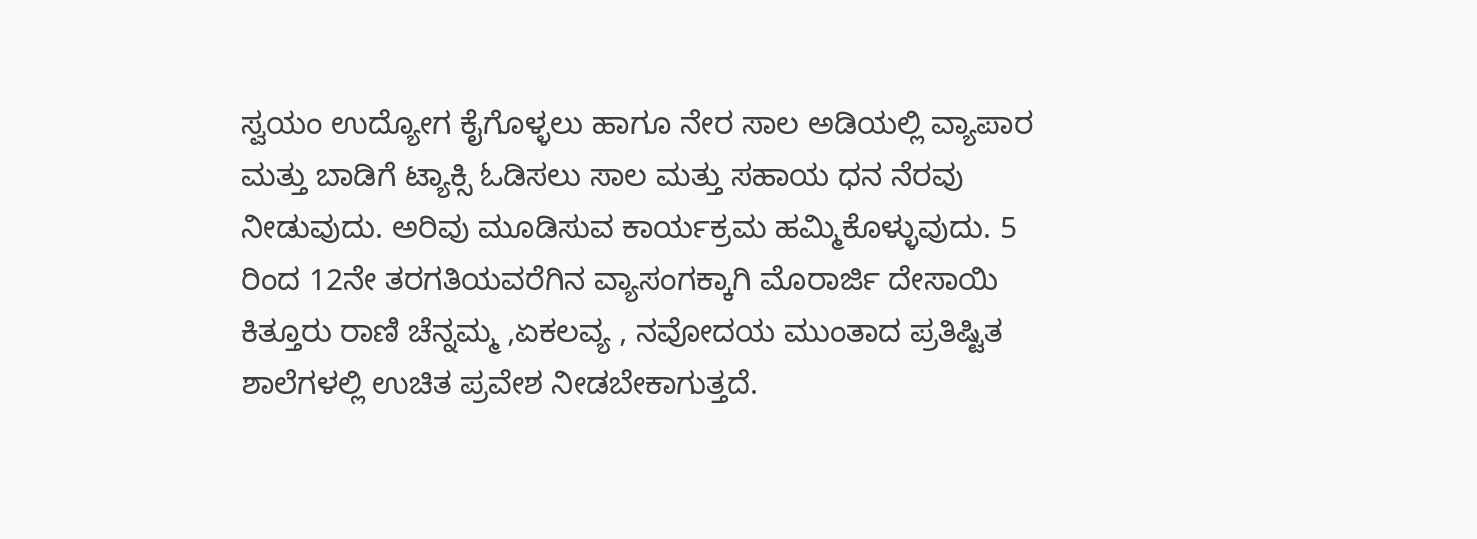ಸ್ವಯಂ ಉದ್ಯೋಗ ಕೈಗೊಳ್ಳಲು ಹಾಗೂ ನೇರ ಸಾಲ ಅಡಿಯಲ್ಲಿ ವ್ಯಾಪಾರ ಮತ್ತು ಬಾಡಿಗೆ ಟ್ಯಾಕ್ಸಿ ಓಡಿಸಲು ಸಾಲ ಮತ್ತು ಸಹಾಯ ಧನ ನೆರವು ನೀಡುವುದು. ಅರಿವು ಮೂಡಿಸುವ ಕಾರ್ಯಕ್ರಮ ಹಮ್ಮಿಕೊಳ್ಳುವುದು. 5 ರಿಂದ 12ನೇ ತರಗತಿಯವರೆಗಿನ ವ್ಯಾಸಂಗಕ್ಕಾಗಿ ಮೊರಾರ್ಜಿ ದೇಸಾಯಿ ಕಿತ್ತೂರು ರಾಣಿ ಚೆನ್ನಮ್ಮ ,ಏಕಲವ್ಯ , ನವೋದಯ ಮುಂತಾದ ಪ್ರತಿಷ್ಟಿತ ಶಾಲೆಗಳಲ್ಲಿ ಉಚಿತ ಪ್ರವೇಶ ನೀಡಬೇಕಾಗುತ್ತದೆ.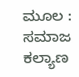ಮೂಲ : ಸಮಾಜ ಕಲ್ಯಾಣ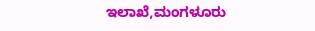ಇಲಾಖೆ,ಮಂಗಳೂರು